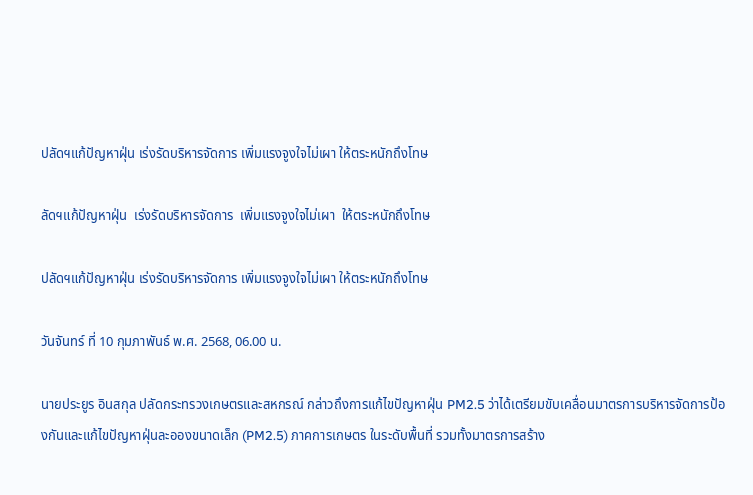ปลัดฯแก้ปัญหาฝุ่น เร่งรัดบริหารจัดการ เพิ่มแรงจูงใจไม่เผา ให้ตระหนักถึงโทษ

ลัดฯแก้ปัญหาฝุ่น  เร่งรัดบริหารจัดการ  เพิ่มแรงจูงใจไม่เผา  ให้ตระหนักถึงโทษ

ปลัดฯแก้ปัญหาฝุ่น เร่งรัดบริหารจัดการ เพิ่มแรงจูงใจไม่เผา ให้ตระหนักถึงโทษ

วันจันทร์ ที่ 10 กุมภาพันธ์ พ.ศ. 2568, 06.00 น.

นายประยูร อินสกุล ปลัดกระทรวงเกษตรและสหกรณ์ กล่าวถึงการแก้ไขปัญหาฝุ่น PM2.5 ว่าได้เตรียมขับเคลื่อนมาตรการบริหารจัดการป้องกันและแก้ไขปัญหาฝุ่นละอองขนาดเล็ก (PM2.5) ภาคการเกษตร ในระดับพื้นที่ รวมทั้งมาตรการสร้าง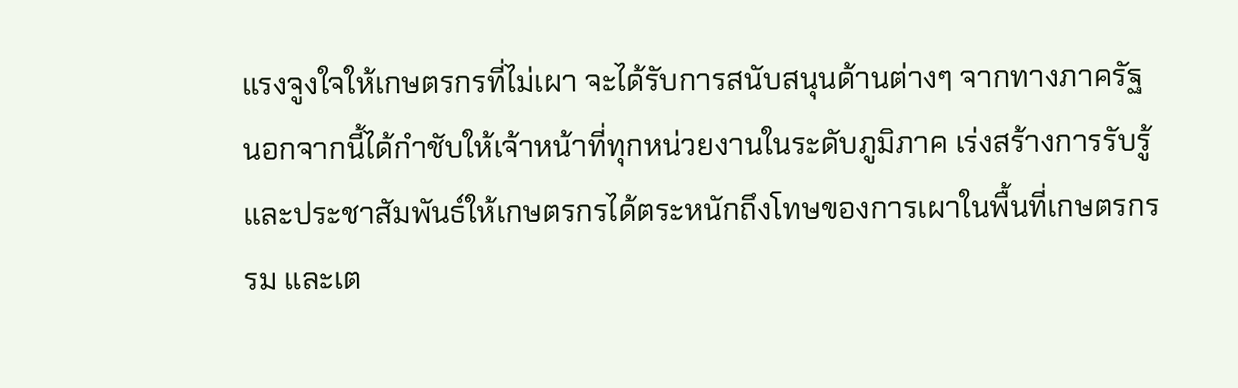แรงจูงใจให้เกษตรกรที่ไม่เผา จะได้รับการสนับสนุนด้านต่างๆ จากทางภาครัฐ นอกจากนี้ได้กำชับให้เจ้าหน้าที่ทุกหน่วยงานในระดับภูมิภาค เร่งสร้างการรับรู้และประชาสัมพันธ์ให้เกษตรกรได้ตระหนักถึงโทษของการเผาในพื้นที่เกษตรกรรม และเต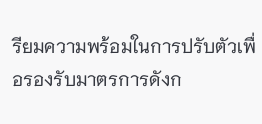รียมความพร้อมในการปรับตัวเพื่อรองรับมาตรการดังก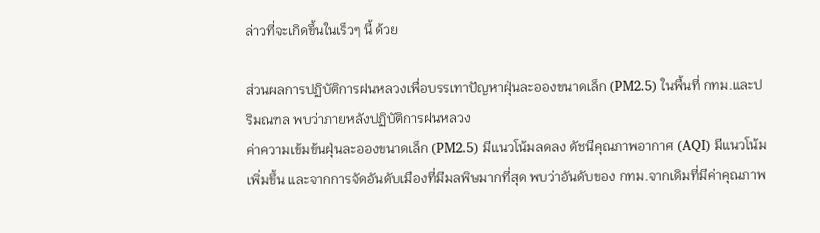ล่าวที่จะเกิดขึ้นในเร็วๆ นี้ ด้วย

ส่วนผลการปฏิบัติการฝนหลวงเพื่อบรรเทาปัญหาฝุ่นละอองขนาดเล็ก (PM2.5) ในพื้นที่ กทม.และปริมณฑล พบว่าภายหลังปฏิบัติการฝนหลวง
ค่าความเข้มข้นฝุ่นละอองขนาดเล็ก (PM2.5) มีแนวโน้มลดลง ดัชนีคุณภาพอากาศ (AQI) มีแนวโน้มเพิ่มขึ้น และจากการจัดอันดับเมืองที่มีมลพิษมากที่สุด พบว่าอันดับของ กทม.จากเดิมที่มีค่าคุณภาพ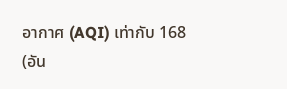อากาศ (AQI) เท่ากับ 168 (อัน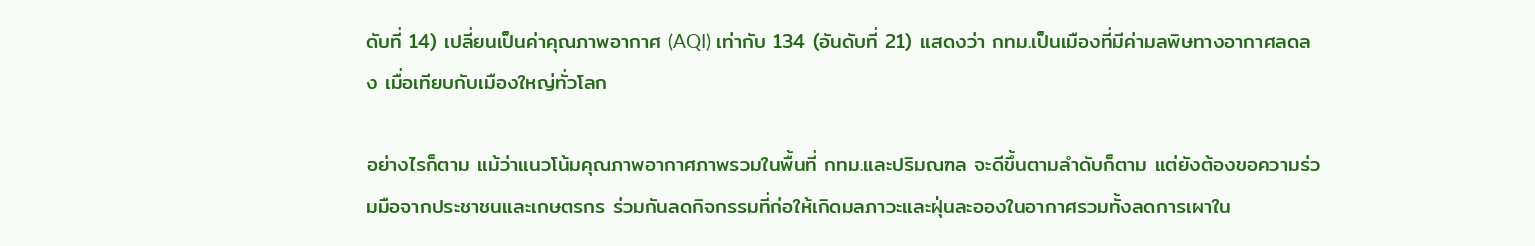ดับที่ 14) เปลี่ยนเป็นค่าคุณภาพอากาศ (AQI) เท่ากับ 134 (อันดับที่ 21) แสดงว่า กทม.เป็นเมืองที่มีค่ามลพิษทางอากาศลดลง เมื่อเทียบกับเมืองใหญ่ทั่วโลก

อย่างไรก็ตาม แม้ว่าแนวโน้มคุณภาพอากาศภาพรวมในพื้นที่ กทม.และปริมณฑล จะดีขึ้นตามลำดับก็ตาม แต่ยังต้องขอความร่วมมือจากประชาชนและเกษตรกร ร่วมกันลดกิจกรรมที่ก่อให้เกิดมลภาวะและฝุ่นละอองในอากาศรวมทั้งลดการเผาใน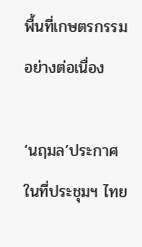พื้นที่เกษตรกรรมอย่างต่อเนื่อง

‘นฤมล’ประกาศในที่ประชุมฯ ไทย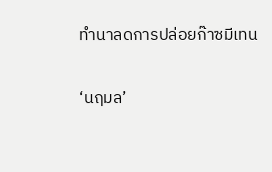ทำนาลดการปล่อยก๊าซมีเทน

‘นฤมล’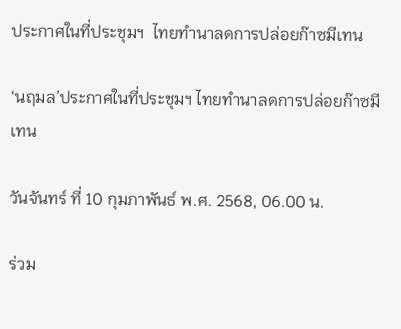ประกาศในที่ประชุมฯ  ไทยทำนาลดการปล่อยก๊าซมีเทน

‘นฤมล’ประกาศในที่ประชุมฯ ไทยทำนาลดการปล่อยก๊าซมีเทน

วันจันทร์ ที่ 10 กุมภาพันธ์ พ.ศ. 2568, 06.00 น.

ร่วม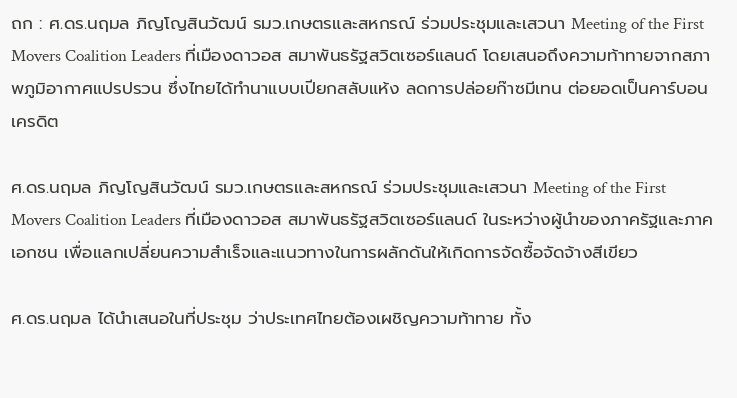ถก : ศ.ดร.นฤมล ภิญโญสินวัฒน์ รมว.เกษตรและสหกรณ์ ร่วมประชุมและเสวนา Meeting of the First Movers Coalition Leaders ที่เมืองดาวอส สมาพันธรัฐสวิตเซอร์แลนด์ โดยเสนอถึงความท้าทายจากสภาพภูมิอากาศแปรปรวน ซึ่งไทยได้ทำนาแบบเปียกสลับแห้ง ลดการปล่อยก๊าซมีเทน ต่อยอดเป็นคาร์บอนเครดิต

ศ.ดร.นฤมล ภิญโญสินวัฒน์ รมว.เกษตรและสหกรณ์ ร่วมประชุมและเสวนา Meeting of the First Movers Coalition Leaders ที่เมืองดาวอส สมาพันธรัฐสวิตเซอร์แลนด์ ในระหว่างผู้นำของภาครัฐและภาคเอกชน เพื่อแลกเปลี่ยนความสำเร็จและแนวทางในการผลักดันให้เกิดการจัดซื้อจัดจ้างสีเขียว

ศ.ดร.นฤมล ได้นำเสนอในที่ประชุม ว่าประเทศไทยต้องเผชิญความท้าทาย ทั้ง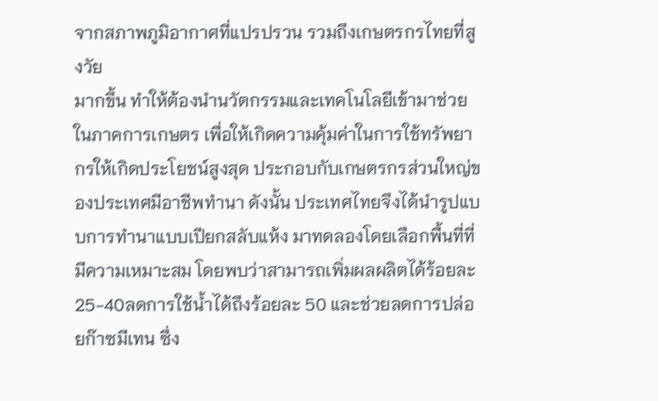จากสภาพภูมิอากาศที่แปรปรวน รวมถึงเกษตรกรไทยที่สูงวัย
มากขึ้น ทำให้ต้องนำนวัตกรรมและเทคโนโลยีเข้ามาช่วยในภาคการเกษตร เพื่อให้เกิดความคุ้มค่าในการใช้ทรัพยากรให้เกิดประโยชน์สูงสุด ประกอบกับเกษตรกรส่วนใหญ่ของประเทศมีอาชีพทำนา ดังนั้น ประเทศไทยจึงได้นำรูปแบบการทำนาแบบเปียกสลับแห้ง มาทดลองโดยเลือกพื้นที่ที่มีความเหมาะสม โดยพบว่าสามารถเพิ่มผลผลิตได้ร้อยละ 25-40ลดการใช้น้ำได้ถึงร้อยละ 50 และช่วยลดการปล่อยก๊าซมีเทน ซึ่ง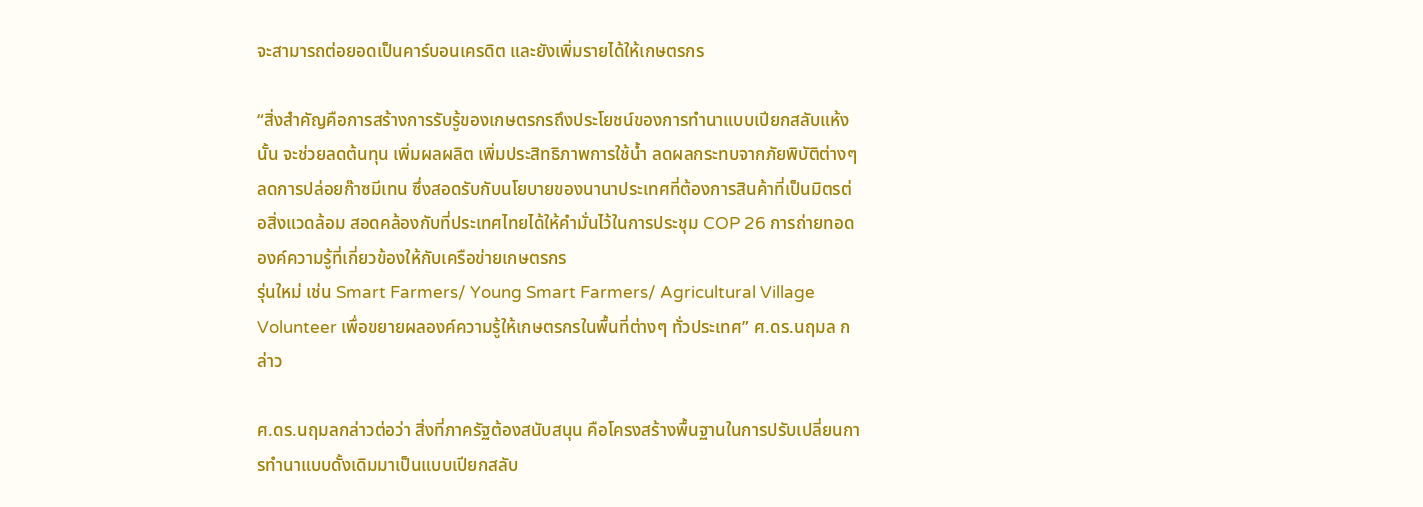จะสามารถต่อยอดเป็นคาร์บอนเครดิต และยังเพิ่มรายได้ให้เกษตรกร

“สิ่งสำคัญคือการสร้างการรับรู้ของเกษตรกรถึงประโยชน์ของการทำนาแบบเปียกสลับแห้งนั้น จะช่วยลดต้นทุน เพิ่มผลผลิต เพิ่มประสิทธิภาพการใช้น้ำ ลดผลกระทบจากภัยพิบัติต่างๆ ลดการปล่อยก๊าซมีเทน ซึ่งสอดรับกับนโยบายของนานาประเทศที่ต้องการสินค้าที่เป็นมิตรต่อสิ่งแวดล้อม สอดคล้องกับที่ประเทศไทยได้ให้คำมั่นไว้ในการประชุม COP 26 การถ่ายทอดองค์ความรู้ที่เกี่ยวข้องให้กับเครือข่ายเกษตรกร
รุ่นใหม่ เช่น Smart Farmers/ Young Smart Farmers/ Agricultural Village Volunteer เพื่อขยายผลองค์ความรู้ให้เกษตรกรในพื้นที่ต่างๆ ทั่วประเทศ” ศ.ดร.นฤมล กล่าว

ศ.ดร.นฤมลกล่าวต่อว่า สิ่งที่ภาครัฐต้องสนับสนุน คือโครงสร้างพื้นฐานในการปรับเปลี่ยนการทำนาแบบดั้งเดิมมาเป็นแบบเปียกสลับ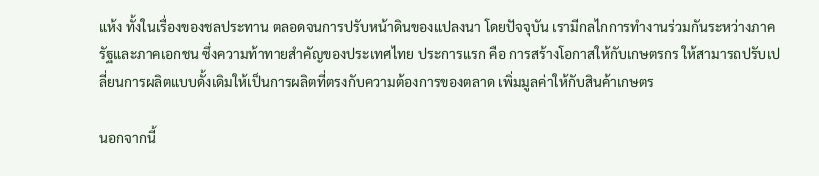แห้ง ทั้งในเรื่องของชลประทาน ตลอดจนการปรับหน้าดินของแปลงนา โดยปัจจุบัน เรามีกลไกการทำงานร่วมกันระหว่างภาครัฐและภาคเอกชน ซึ่งความท้าทายสำคัญของประเทศไทย ประการแรก คือ การสร้างโอกาสให้กับเกษตรกร ให้สามารถปรับเปลี่ยนการผลิตแบบดั้งเดิมให้เป็นการผลิตที่ตรงกับความต้องการของตลาด เพิ่มมูลค่าให้กับสินค้าเกษตร

นอกจากนี้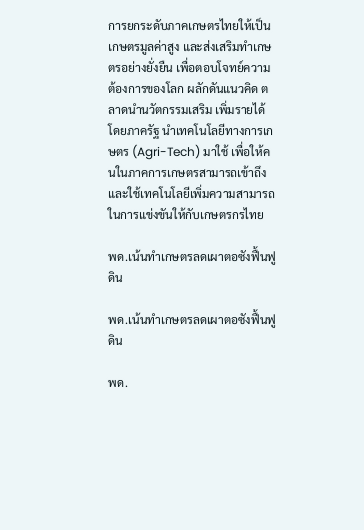การยกระดับภาคเกษตรไทยให้เป็นเกษตรมูลค่าสูง และส่งเสริมทำเกษตรอย่างยั่งยืน เพื่อตอบโจทย์ความต้องการของโลก ผลักดันแนวคิด ตลาดนำนวัตกรรมเสริม เพิ่มรายได้ โดยภาครัฐ นำเทคโนโลยีทางการเกษตร (Agri-Tech) มาใช้ เพื่อให้คนในภาคการเกษตรสามารถเข้าถึงและใช้เทคโนโลยีเพิ่มความสามารถในการแข่งขันให้กับเกษตรกรไทย

พด.เน้นทำเกษตรลดเผาตอซังฟื้นฟูดิน

พด.เน้นทำเกษตรลดเผาตอซังฟื้นฟูดิน

พด.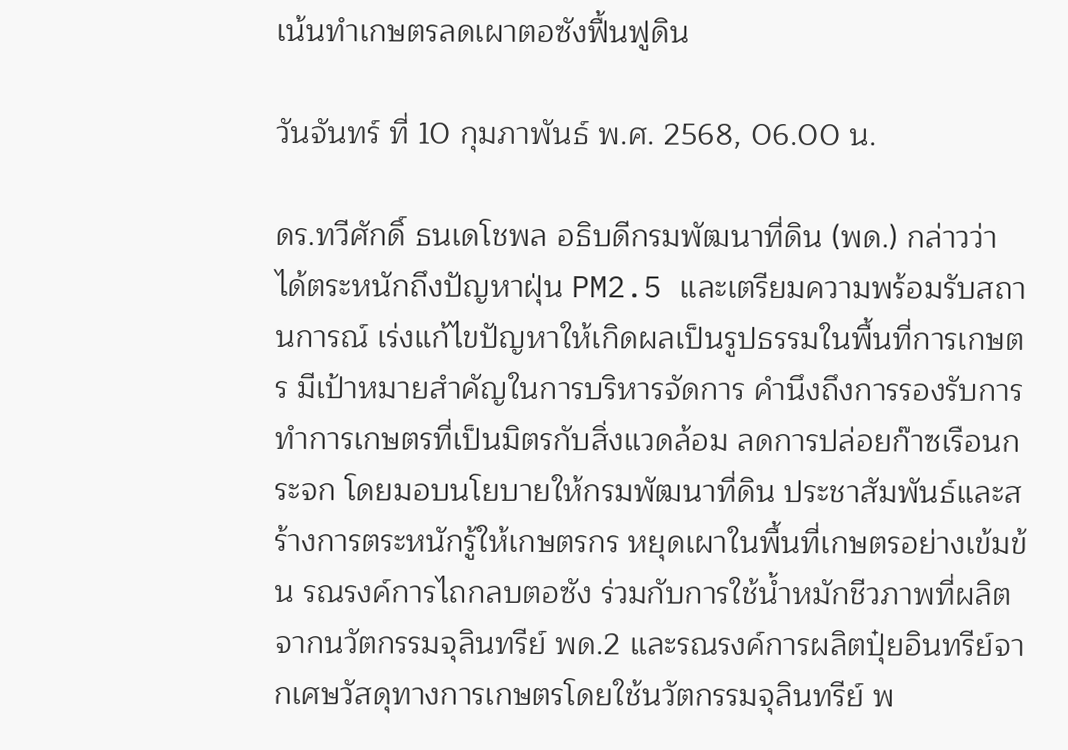เน้นทำเกษตรลดเผาตอซังฟื้นฟูดิน

วันจันทร์ ที่ 10 กุมภาพันธ์ พ.ศ. 2568, 06.00 น.

ดร.ทวีศักดิ์ ธนเดโชพล อธิบดีกรมพัฒนาที่ดิน (พด.) กล่าวว่า ได้ตระหนักถึงปัญหาฝุ่น PM2.5 และเตรียมความพร้อมรับสถานการณ์ เร่งแก้ไขปัญหาให้เกิดผลเป็นรูปธรรมในพื้นที่การเกษตร มีเป้าหมายสำคัญในการบริหารจัดการ คำนึงถึงการรองรับการทำการเกษตรที่เป็นมิตรกับสิ่งแวดล้อม ลดการปล่อยก๊าซเรือนกระจก โดยมอบนโยบายให้กรมพัฒนาที่ดิน ประชาสัมพันธ์และสร้างการตระหนักรู้ให้เกษตรกร หยุดเผาในพื้นที่เกษตรอย่างเข้มข้น รณรงค์การไถกลบตอซัง ร่วมกับการใช้น้ำหมักชีวภาพที่ผลิตจากนวัตกรรมจุลินทรีย์ พด.2 และรณรงค์การผลิตปุ๋ยอินทรีย์จากเศษวัสดุทางการเกษตรโดยใช้นวัตกรรมจุลินทรีย์ พ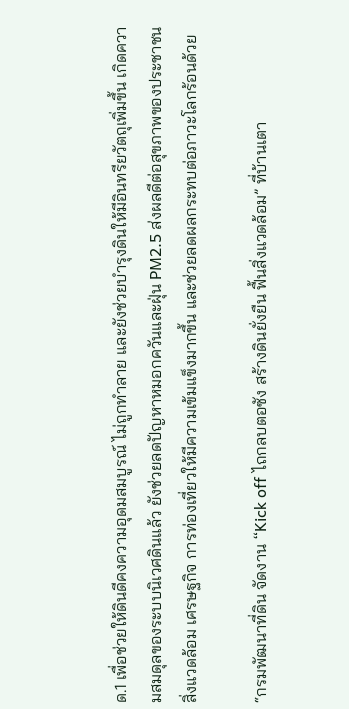ด.1 เพื่อช่วยให้ดินดีคงความอุดมสมบูรณ์ ไม่ถูกทำลาย และยังช่วยบำรุงดินให้มีอินทรียวัตถุเพิ่มขึ้น เกิดความสมดุลของระบบนิเวศดินแล้ว ยังช่วยลดปัญหาหมอกควันและฝุ่น PM2.5 ส่งผลดีต่อสุขภาพของประชาชน สิ่งแวดล้อม เศรษฐกิจ การท่องเที่ยวให้มีความเข้มแข็งมากขึ้น และช่วยลดผลกระทบต่อภาวะโลกร้อนด้วย

“กรมพัฒนาที่ดิน จัดงาน “Kick off ไถกลบตอซัง สร้างดินยั่งยืน ฟื้นสิ่งแวดล้อม” ที่บ้านเตา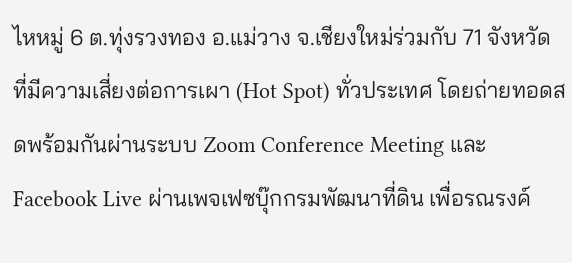ไหหมู่ 6 ต.ทุ่งรวงทอง อ.แม่วาง จ.เชียงใหม่ร่วมกับ 71 จังหวัด ที่มีความเสี่ยงต่อการเผา (Hot Spot) ทั่วประเทศ โดยถ่ายทอดสดพร้อมกันผ่านระบบ Zoom Conference Meeting และ Facebook Live ผ่านเพจเฟซบุ๊กกรมพัฒนาที่ดิน เพื่อรณรงค์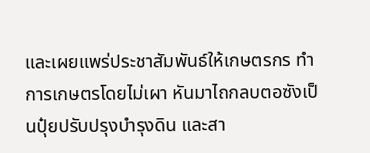และเผยแพร่ประชาสัมพันธ์ให้เกษตรกร ทำการเกษตรโดยไม่เผา หันมาไถกลบตอซังเป็นปุ๋ยปรับปรุงบำรุงดิน และสา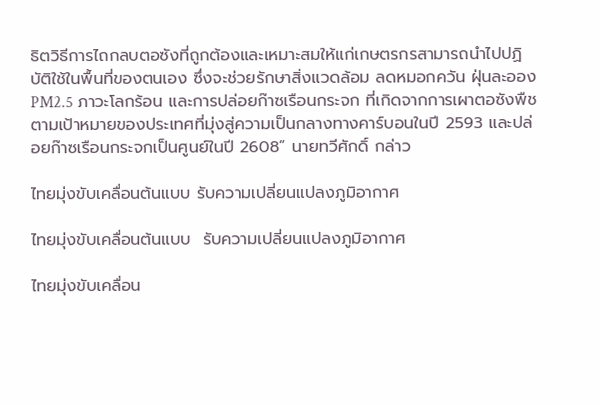ธิตวิธีการไถกลบตอซังที่ถูกต้องและเหมาะสมให้แก่เกษตรกรสามารถนำไปปฏิบัติใช้ในพื้นที่ของตนเอง ซึ่งจะช่วยรักษาสิ่งแวดล้อม ลดหมอกควัน ฝุ่นละออง PM2.5 ภาวะโลกร้อน และการปล่อยก๊าซเรือนกระจก ที่เกิดจากการเผาตอซังพืช ตามเป้าหมายของประเทศที่มุ่งสู่ความเป็นกลางทางคาร์บอนในปี 2593 และปล่อยก๊าซเรือนกระจกเป็นศูนย์ในปี 2608” นายทวีศักดิ์ กล่าว

ไทยมุ่งขับเคลื่อนต้นแบบ รับความเปลี่ยนแปลงภูมิอากาศ

ไทยมุ่งขับเคลื่อนต้นแบบ  รับความเปลี่ยนแปลงภูมิอากาศ

ไทยมุ่งขับเคลื่อน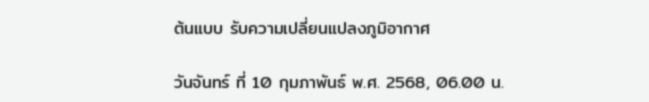ต้นแบบ รับความเปลี่ยนแปลงภูมิอากาศ

วันจันทร์ ที่ 10 กุมภาพันธ์ พ.ศ. 2568, 06.00 น.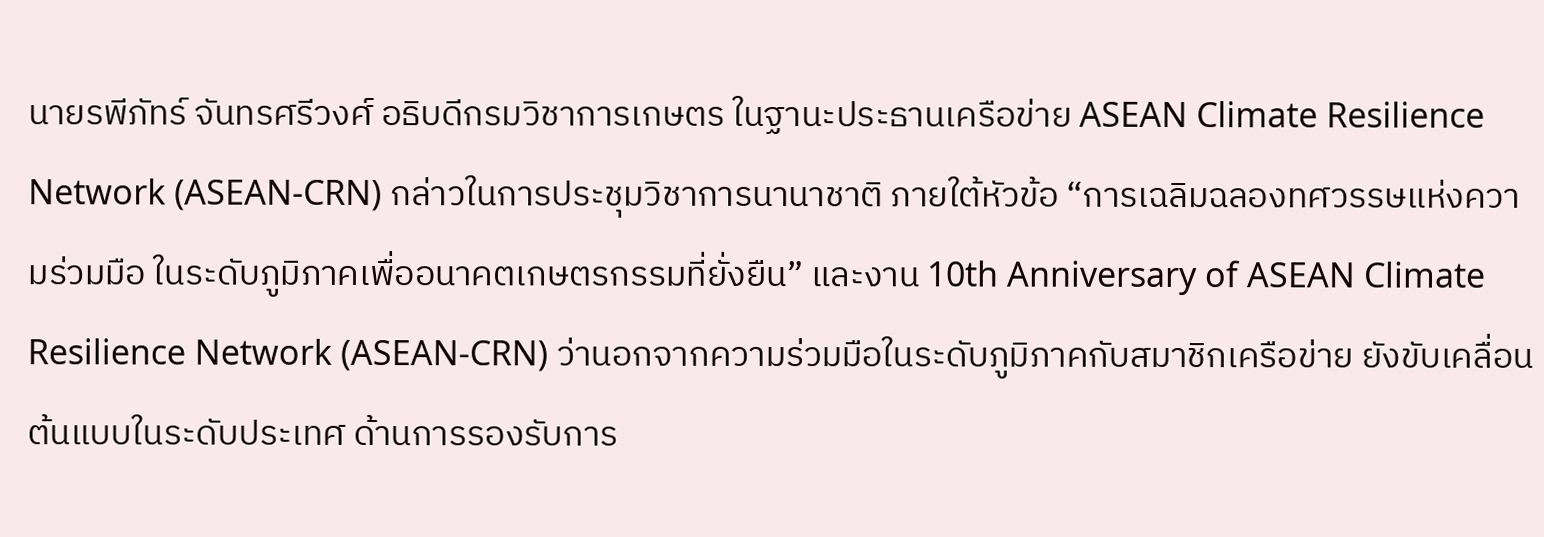นายรพีภัทร์ จันทรศรีวงศ์ อธิบดีกรมวิชาการเกษตร ในฐานะประธานเครือข่าย ASEAN Climate Resilience Network (ASEAN-CRN) กล่าวในการประชุมวิชาการนานาชาติ ภายใต้หัวข้อ “การเฉลิมฉลองทศวรรษแห่งความร่วมมือ ในระดับภูมิภาคเพื่ออนาคตเกษตรกรรมที่ยั่งยืน” และงาน 10th Anniversary of ASEAN Climate Resilience Network (ASEAN-CRN) ว่านอกจากความร่วมมือในระดับภูมิภาคกับสมาชิกเครือข่าย ยังขับเคลื่อนต้นแบบในระดับประเทศ ด้านการรองรับการ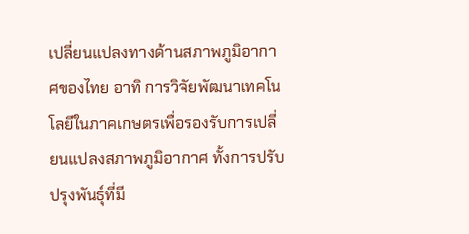เปลี่ยนแปลงทางด้านสภาพภูมิอากาศของไทย อาทิ การวิจัยพัฒนาเทคโนโลยีในภาคเกษตรเพื่อรองรับการเปลี่ยนแปลงสภาพภูมิอากาศ ทั้งการปรับปรุงพันธุ์ที่มี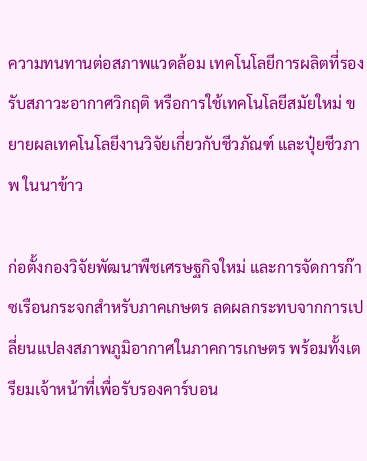ความทนทานต่อสภาพแวดล้อม เทคโนโลยีการผลิตที่รองรับสภาวะอากาศวิกฤติ หรือการใช้เทคโนโลยีสมัยใหม่ ขยายผลเทคโนโลยีงานวิจัยเกี่ยวกับชีวภัณฑ์ และปุ๋ยชีวภาพ ในนาข้าว

ก่อตั้งกองวิจัยพัฒนาพืชเศรษฐกิจใหม่ และการจัดการก๊าซเรือนกระจกสำหรับภาคเกษตร ลดผลกระทบจากการเปลี่ยนแปลงสภาพภูมิอากาศในภาคการเกษตร พร้อมทั้งเตรียมเจ้าหน้าที่เพื่อรับรองคาร์บอน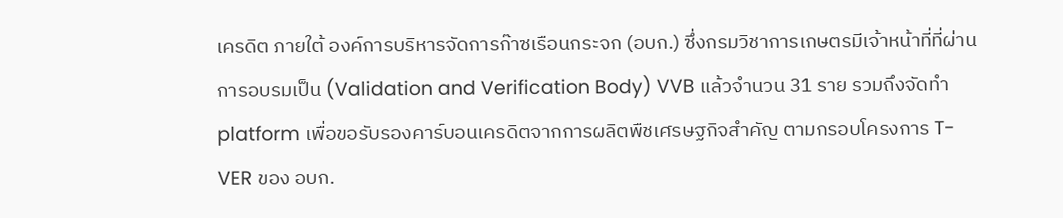เครดิต ภายใต้ องค์การบริหารจัดการก๊าซเรือนกระจก (อบก.) ซึ่งกรมวิชาการเกษตรมีเจ้าหน้าที่ที่ผ่านการอบรมเป็น (Validation and Verification Body) VVB แล้วจำนวน 31 ราย รวมถึงจัดทำ platform เพื่อขอรับรองคาร์บอนเครดิตจากการผลิตพืชเศรษฐกิจสำคัญ ตามกรอบโครงการ T-VER ของ อบก.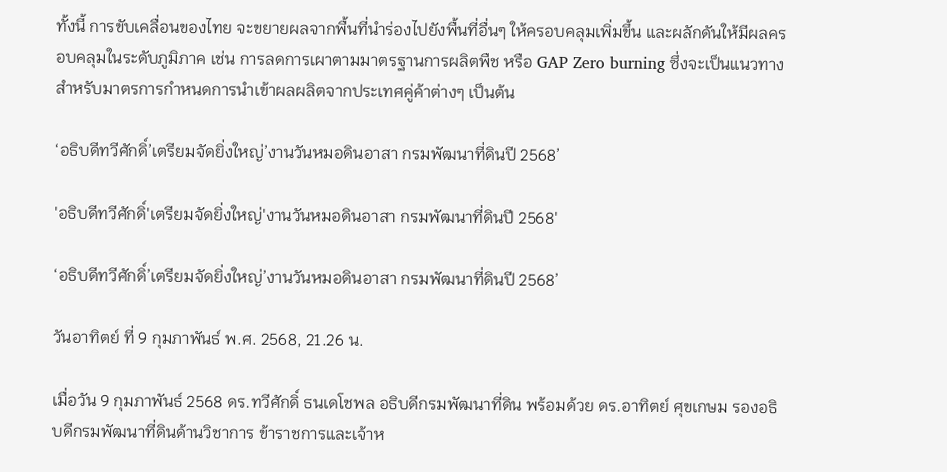ทั้งนี้ การขับเคลื่อนของไทย จะขยายผลจากพื้นที่นำร่องไปยังพื้นที่อื่นๆ ให้ครอบคลุมเพิ่มขึ้น และผลักดันให้มีผลครอบคลุมในระดับภูมิภาค เช่น การลดการเผาตามมาตรฐานการผลิตพืช หรือ GAP Zero burning ซึ่งจะเป็นแนวทางสำหรับมาตรการกำหนดการนำเข้าผลผลิตจากประเทศคู่ค้าต่างๆ เป็นต้น

‘อธิบดีทวีศักดิ์’เตรียมจัดยิ่งใหญ่’งานวันหมอดินอาสา กรมพัฒนาที่ดินปี 2568’

'อธิบดีทวีศักดิ์'เตรียมจัดยิ่งใหญ่'งานวันหมอดินอาสา กรมพัฒนาที่ดินปี 2568'

‘อธิบดีทวีศักดิ์’เตรียมจัดยิ่งใหญ่’งานวันหมอดินอาสา กรมพัฒนาที่ดินปี 2568’

วันอาทิตย์ ที่ 9 กุมภาพันธ์ พ.ศ. 2568, 21.26 น.

เมื่อวัน 9 กุมภาพันธ์ 2568 ดร.ทวีศักดิ์ ธนเดโชพล อธิบดีกรมพัฒนาที่ดิน พร้อมด้วย ดร.อาทิตย์ ศุขเกษม รองอธิบดีกรมพัฒนาที่ดินด้านวิชาการ ข้าราชการและเจ้าห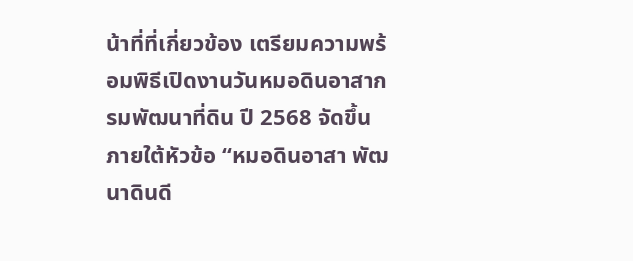น้าที่ที่เกี่ยวข้อง เตรียมความพร้อมพิธีเปิดงานวันหมอดินอาสากรมพัฒนาที่ดิน ปี 2568 จัดขึ้นภายใต้หัวข้อ “หมอดินอาสา พัฒนาดินดี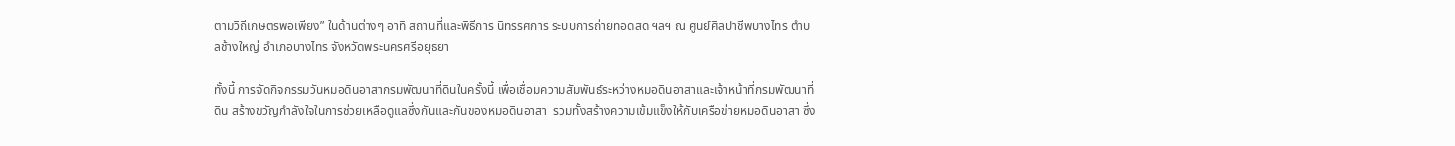ตามวิถีเกษตรพอเพียง” ในด้านต่างๆ อาทิ สถานที่และพิธีการ นิทรรศการ ระบบการถ่ายทอดสด ฯลฯ ณ ศูนย์ศิลปาชีพบางไทร ตำบลช้างใหญ่ อำเภอบางไทร จังหวัดพระนครศรีอยุธยา

ทั้งนี้ การจัดกิจกรรมวันหมอดินอาสากรมพัฒนาที่ดินในครั้งนี้ เพื่อเชื่อมความสัมพันธ์ระหว่างหมอดินอาสาและเจ้าหน้าที่กรมพัฒนาที่ดิน สร้างขวัญกำลังใจในการช่วยเหลือดูแลซึ่งกันและกันของหมอดินอาสา  รวมทั้งสร้างความเข้มแข็งให้กับเครือข่ายหมอดินอาสา ซึ่ง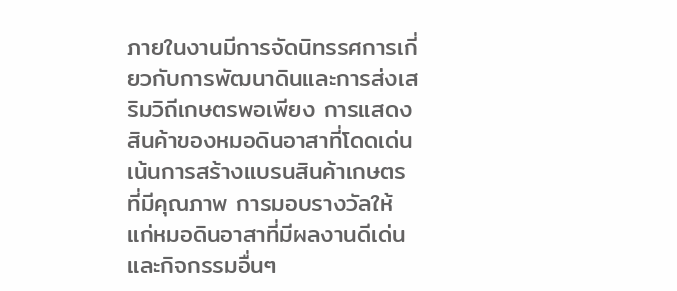ภายในงานมีการจัดนิทรรศการเกี่ยวกับการพัฒนาดินและการส่งเสริมวิถีเกษตรพอเพียง การแสดงสินค้าของหมอดินอาสาที่โดดเด่น เน้นการสร้างแบรนสินค้าเกษตรที่มีคุณภาพ การมอบรางวัลให้แก่หมอดินอาสาที่มีผลงานดีเด่น และกิจกรรมอื่นๆ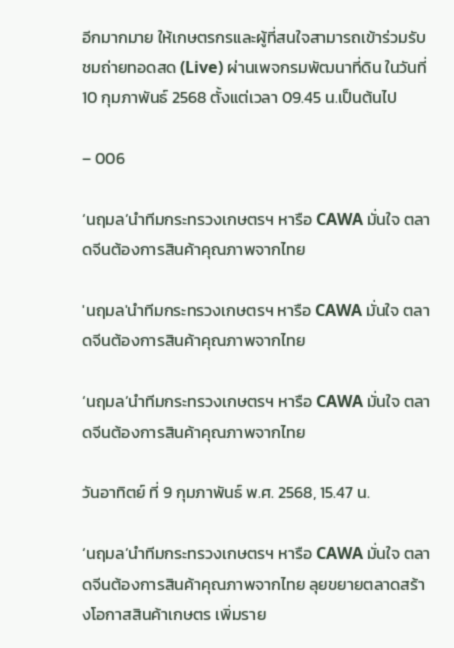อีกมากมาย ให้เกษตรกรและผู้ที่สนใจสามารถเข้าร่วมรับชมถ่ายทอดสด (Live) ผ่านเพจกรมพัฒนาที่ดิน ในวันที่ 10 กุมภาพันธ์ 2568 ตั้งแต่เวลา 09.45 น.เป็นต้นไป

– 006

‘นฤมล’นำทีมกระทรวงเกษตรฯ หารือ CAWA มั่นใจ ตลาดจีนต้องการสินค้าคุณภาพจากไทย

'นฤมล'นำทีมกระทรวงเกษตรฯ หารือ CAWA มั่นใจ ตลาดจีนต้องการสินค้าคุณภาพจากไทย

‘นฤมล’นำทีมกระทรวงเกษตรฯ หารือ CAWA มั่นใจ ตลาดจีนต้องการสินค้าคุณภาพจากไทย

วันอาทิตย์ ที่ 9 กุมภาพันธ์ พ.ศ. 2568, 15.47 น.

‘นฤมล’นำทีมกระทรวงเกษตรฯ หารือ CAWA มั่นใจ ตลาดจีนต้องการสินค้าคุณภาพจากไทย ลุยขยายตลาดสร้างโอกาสสินค้าเกษตร เพิ่มราย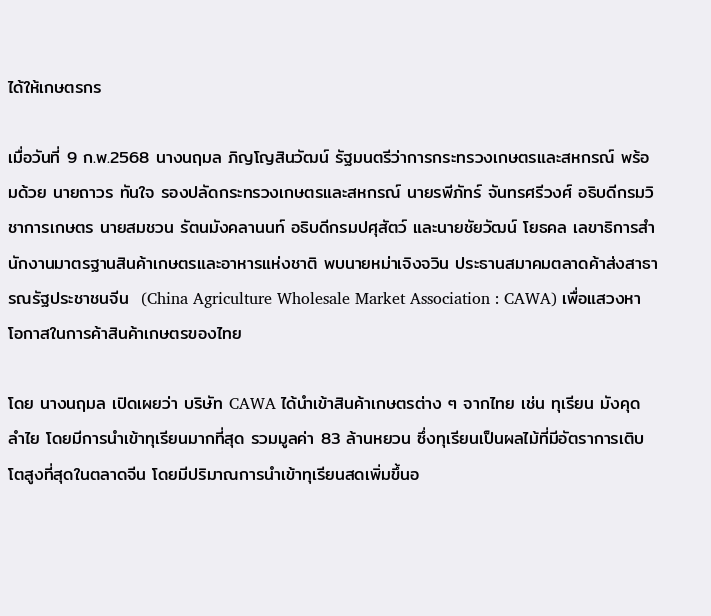ได้ให้เกษตรกร

เมื่อวันที่ 9 ก.พ.2568 นางนฤมล ภิญโญสินวัฒน์ รัฐมนตรีว่าการกระทรวงเกษตรและสหกรณ์ พร้อมด้วย นายถาวร ทันใจ รองปลัดกระทรวงเกษตรและสหกรณ์ นายรพีภัทร์ จันทรศรีวงศ์ อธิบดีกรมวิชาการเกษตร นายสมชวน รัตนมังคลานนท์ อธิบดีกรมปศุสัตว์ และนายชัยวัฒน์ โยธคล เลขาธิการสำนักงานมาตรฐานสินค้าเกษตรและอาหารแห่งชาติ พบนายหม่าเจิงจวิน ประธานสมาคมตลาดค้าส่งสาธารณรัฐประชาชนจีน  (China Agriculture Wholesale Market Association : CAWA) เพื่อแสวงหาโอกาสในการค้าสินค้าเกษตรของไทย

โดย นางนฤมล เปิดเผยว่า บริษัท CAWA ได้นำเข้าสินค้าเกษตรต่าง ๆ จากไทย เช่น ทุเรียน มังคุด ลำไย โดยมีการนำเข้าทุเรียนมากที่สุด รวมมูลค่า 83 ล้านหยวน ซึ่งทุเรียนเป็นผลไม้ที่มีอัตราการเติบโตสูงที่สุดในตลาดจีน โดยมีปริมาณการนำเข้าทุเรียนสดเพิ่มขึ้นอ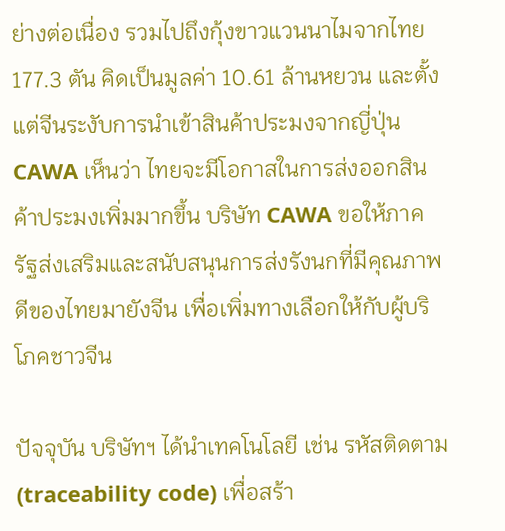ย่างต่อเนื่อง รวมไปถึงกุ้งขาวแวนนาไมจากไทย 177.3 ตัน คิดเป็นมูลค่า 10.61 ล้านหยวน และตั้งแต่จีนระงับการนำเข้าสินค้าประมงจากญี่ปุ่น CAWA เห็นว่า ไทยจะมีโอกาสในการส่งออกสินค้าประมงเพิ่มมากขึ้น บริษัท CAWA ขอให้ภาครัฐส่งเสริมและสนับสนุนการส่งรังนกที่มีคุณภาพดีของไทยมายังจีน เพื่อเพิ่มทางเลือกให้กับผู้บริโภคชาวจีน

ปัจจุบัน บริษัทฯ ได้นำเทคโนโลยี เช่น รหัสติดตาม (traceability code) เพื่อสร้า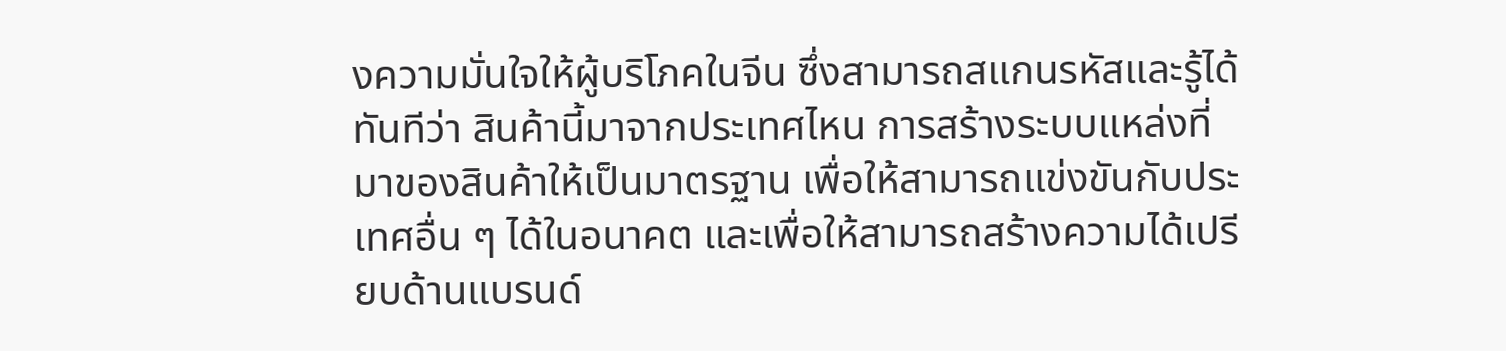งความมั่นใจให้ผู้บริโภคในจีน ซึ่งสามารถสแกนรหัสและรู้ได้ทันทีว่า สินค้านี้มาจากประเทศไหน การสร้างระบบแหล่งที่มาของสินค้าให้เป็นมาตรฐาน เพื่อให้สามารถแข่งขันกับประเทศอื่น ๆ ได้ในอนาคต และเพื่อให้สามารถสร้างความได้เปรียบด้านแบรนด์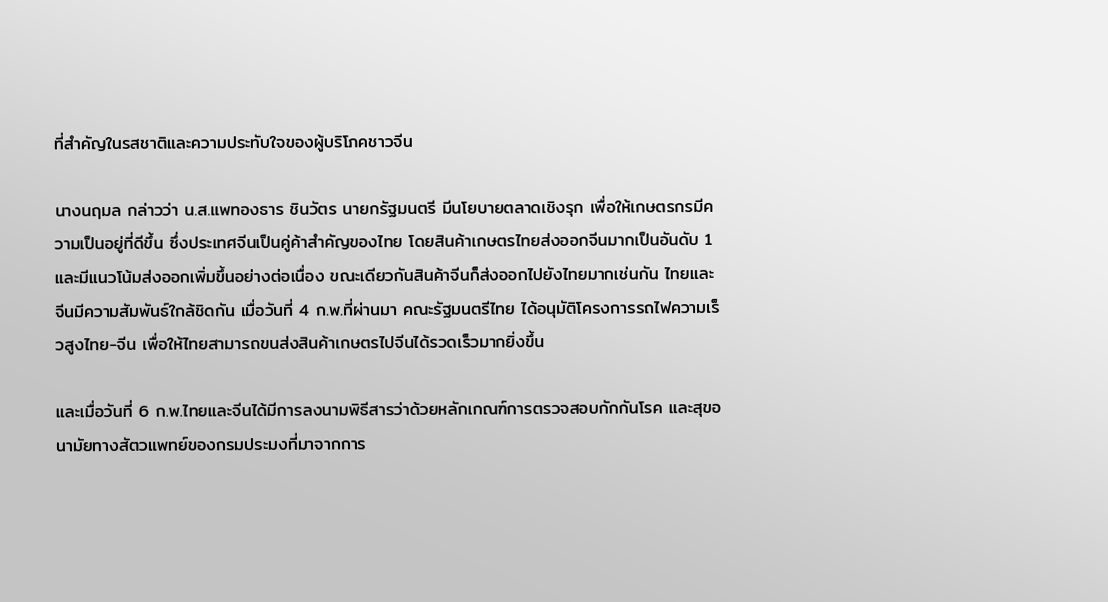ที่สำคัญในรสชาติและความประทับใจของผู้บริโภคชาวจีน

นางนฤมล กล่าวว่า น.ส.แพทองธาร ชินวัตร นายกรัฐมนตรี มีนโยบายตลาดเชิงรุก เพื่อให้เกษตรกรมีความเป็นอยู่ที่ดีขึ้น ซึ่งประเทศจีนเป็นคู่ค้าสำคัญของไทย โดยสินค้าเกษตรไทยส่งออกจีนมากเป็นอันดับ 1 และมีแนวโน้มส่งออกเพิ่มขึ้นอย่างต่อเนื่อง ขณะเดียวกันสินค้าจีนก็ส่งออกไปยังไทยมากเช่นกัน ไทยและจีนมีความสัมพันธ์ใกล้ชิดกัน เมื่อวันที่ 4 ก.พ.ที่ผ่านมา คณะรัฐมนตรีไทย ได้อนุมัติโครงการรถไฟความเร็วสูงไทย-จีน เพื่อให้ไทยสามารถขนส่งสินค้าเกษตรไปจีนได้รวดเร็วมากยิ่งขึ้น

และเมื่อวันที่ 6 ก.พ.ไทยและจีนได้มีการลงนามพิธีสารว่าด้วยหลักเกณฑ์การตรวจสอบกักกันโรค และสุขอนามัยทางสัตวแพทย์ของกรมประมงที่มาจากการ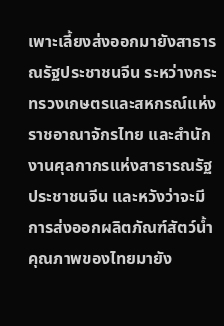เพาะเลี้ยงส่งออกมายังสาธารณรัฐประชาชนจีน ระหว่างกระทรวงเกษตรและสหกรณ์แห่งราชอาณาจักรไทย และสำนักงานศุลกากรแห่งสาธารณรัฐประชาชนจีน และหวังว่าจะมีการส่งออกผลิตภัณฑ์สัตว์น้ำคุณภาพของไทยมายัง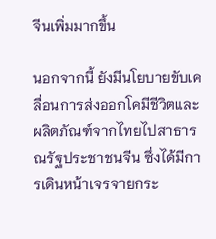จีนเพิ่มมากขึ้น

นอกจากนี้ ยังมีนโยบายขับเคลื่อนการส่งออกโคมีชีวิตและผลิตภัณฑ์จากไทยไปสาธารณรัฐประชาชนจีน ซึ่งได้มีการเดินหน้าเจรจายกระ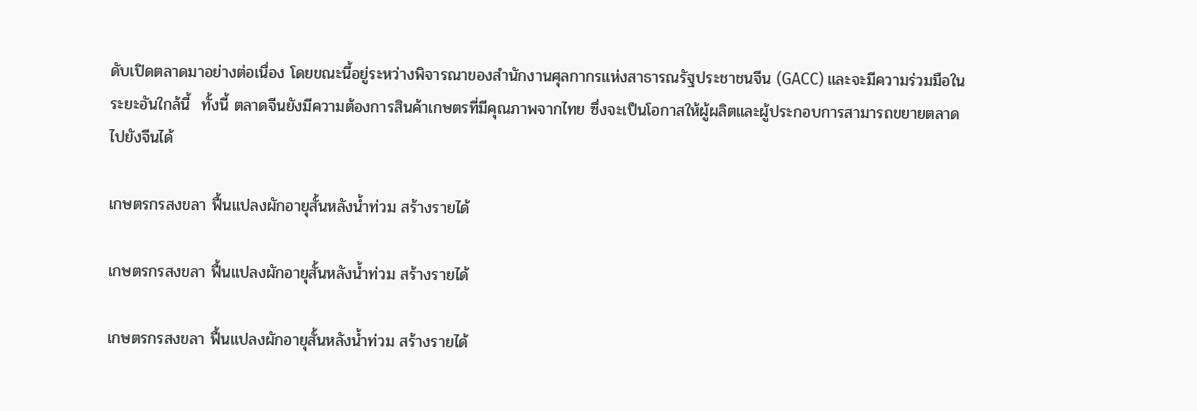ดับเปิดตลาดมาอย่างต่อเนื่อง โดยขณะนี้อยู่ระหว่างพิจารณาของสำนักงานศุลกากรแห่งสาธารณรัฐประชาชนจีน (GACC) และจะมีความร่วมมือในระยะอันใกล้นี้  ทั้งนี้ ตลาดจีนยังมีความต้องการสินค้าเกษตรที่มีคุณภาพจากไทย ซึ่งจะเป็นโอกาสให้ผู้ผลิตและผู้ประกอบการสามารถขยายตลาดไปยังจีนได้

เกษตรกรสงขลา ฟื้นแปลงผักอายุสั้นหลังน้ำท่วม สร้างรายได้

เกษตรกรสงขลา ฟื้นแปลงผักอายุสั้นหลังน้ำท่วม สร้างรายได้

เกษตรกรสงขลา ฟื้นแปลงผักอายุสั้นหลังน้ำท่วม สร้างรายได้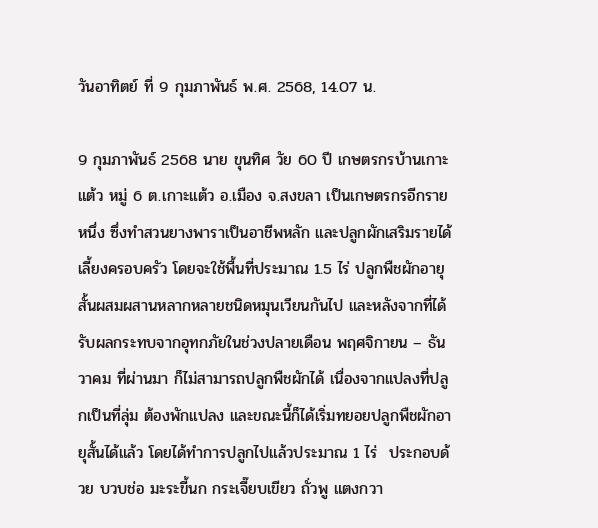วันอาทิตย์ ที่ 9 กุมภาพันธ์ พ.ศ. 2568, 14.07 น.

9 กุมภาพันธ์ 2568 นาย ขุนทิศ วัย 60 ปี เกษตรกรบ้านเกาะแต้ว หมู่ 6 ต.เกาะแต้ว อ.เมือง จ.สงขลา เป็นเกษตรกรอีกรายหนึ่ง ซึ่งทำสวนยางพาราเป็นอาชีพหลัก และปลูกผักเสริมรายได้เลี้ยงครอบครัว โดยจะใช้พื้นที่ประมาณ 1.5 ไร่ ปลูกพืชผักอายุสั้นผสมผสานหลากหลายชนิดหมุนเวียนกันไป และหลังจากที่ได้รับผลกระทบจากอุทกภัยในช่วงปลายเดือน พฤศจิกายน – ธันวาคม ที่ผ่านมา ก็ไม่สามารถปลูกพืชผักได้ เนื่องจากแปลงที่ปลูกเป็นที่ลุ่ม ต้องพักแปลง และขณะนี้ก็ได้เริ่มทยอยปลูกพืชผักอายุสั้นได้แล้ว โดยได้ทำการปลูกไปแล้วประมาณ 1 ไร่  ประกอบด้วย บวบช่อ มะระขี้นก กระเจี๊ยบเขียว ถั่วพู แตงกวา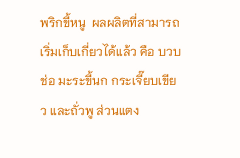พริกขี้หนู  ผลผลิตที่สามารถเริ่มเก็บเกี่ยวได้แล้ว คือ บวบช่อ มะระขี้นก กระเจี๊ยบเขียว และถั่วพู ส่วนแตง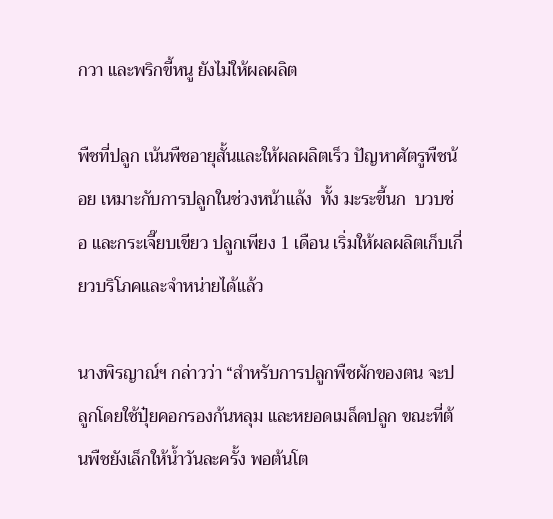กวา และพริกขี้หนู ยังไม่ให้ผลผลิต

พืชที่ปลูก เน้นพืชอายุสั้นและให้ผลผลิตเร็ว ปัญหาศัตรูพืชน้อย เหมาะกับการปลูกในช่วงหน้าแล้ง  ทั้ง มะระขี้นก  บวบช่อ และกระเจี๊ยบเขียว ปลูกเพียง 1 เดือน เริ่มให้ผลผลิตเก็บเกี่ยวบริโภคและจำหน่ายได้แล้ว

นางพิรญาณ์ฯ กล่าวว่า “สำหรับการปลูกพืชผักของตน จะปลูกโดยใช้ปุ๋ยคอกรองก้นหลุม และหยอดเมล็ดปลูก ขณะที่ต้นพืชยังเล็กให้น้ำวันละครั้ง พอต้นโต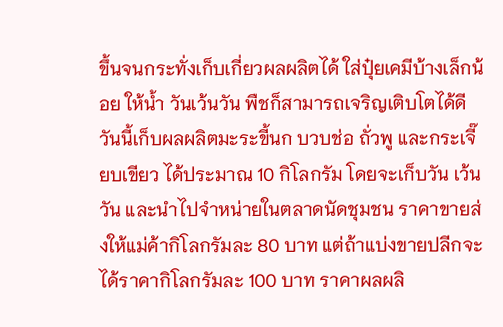ขึ้นจนกระทั่งเก็บเกี่ยวผลผลิตได้ ใส่ปุ๋ยเคมีบ้างเล็กน้อย ให้น้ำ วันเว้นวัน พืชก็สามารถเจริญเติบโตได้ดี วันนี้เก็บผลผลิตมะระขี้นก บวบช่อ ถั่วพู และกระเจี๊ยบเขียว ได้ประมาณ 10 กิโลกรัม โดยจะเก็บวัน เว้น วัน และนำไปจำหน่ายในตลาดนัดชุมชน ราคาขายส่งให้แม่ค้ากิโลกรัมละ 80 บาท แต่ถ้าแบ่งขายปลีกจะได้ราคากิโลกรัมละ 100 บาท ราคาผลผลิ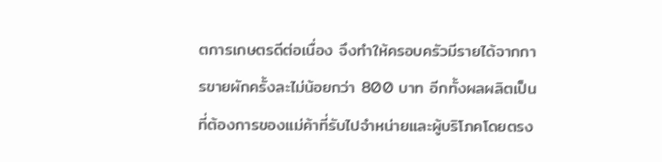ตการเกษตรดีต่อเนื่อง จึงทำให้ครอบครัวมีรายได้จากการขายผักครั้งละไม่น้อยกว่า 800 บาท อีกทั้งผลผลิตเป็นที่ต้องการของแม่ค้าที่รับไปจำหน่ายและผู้บริโภคโดยตรง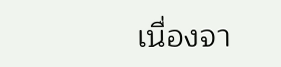เนื่องจา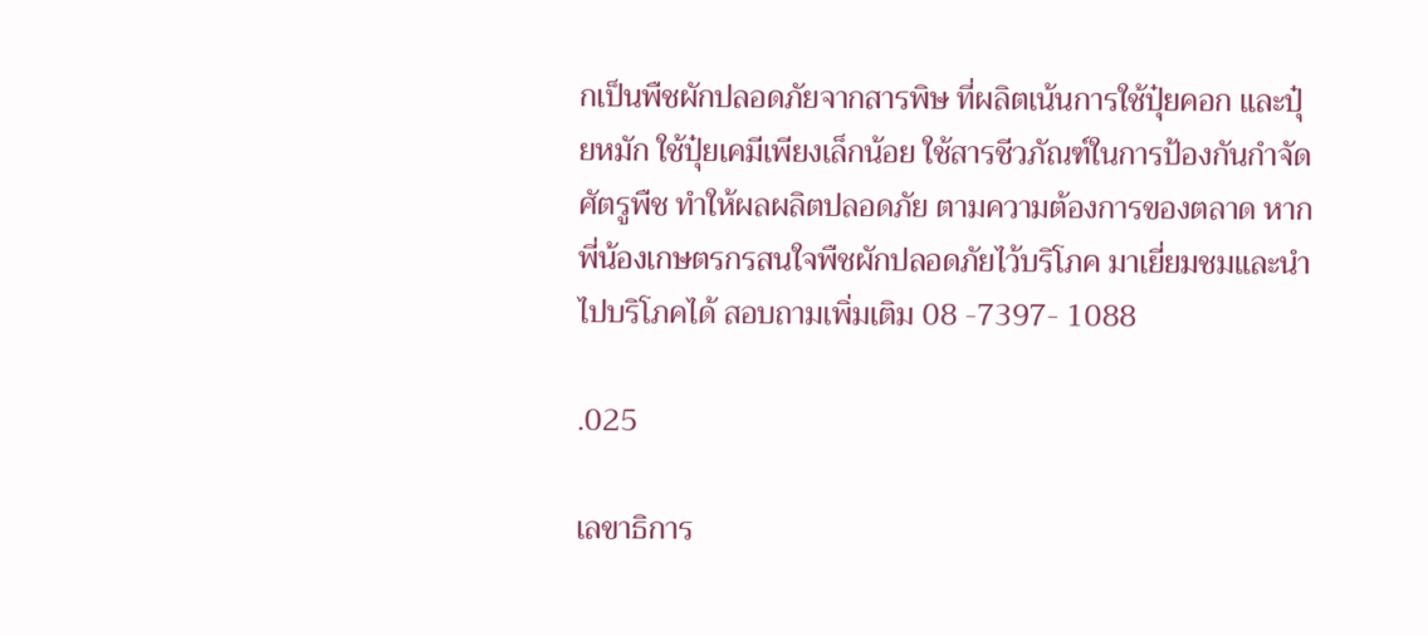กเป็นพืชผักปลอดภัยจากสารพิษ ที่ผลิตเน้นการใช้ปุ๋ยคอก และปุ๋ยหมัก ใช้ปุ๋ยเคมีเพียงเล็กน้อย ใช้สารชีวภัณฑ์ในการป้องกันกำจัดศัตรูพืช ทำให้ผลผลิตปลอดภัย ตามความต้องการของตลาด หากพี่น้องเกษตรกรสนใจพืชผักปลอดภัยไว้บริโภค มาเยี่ยมชมและนำไปบริโภคได้ สอบถามเพิ่มเติม 08 -7397- 1088

.025

เลขาธิการ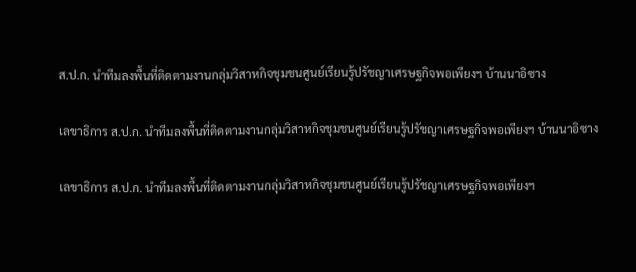ส.ป.ก. นำทีมลงพื้นที่ติดตามงานกลุ่มวิสาหกิจชุมชนศูนย์เรียนรู้ปรัชญาเศรษฐกิจพอเพียงฯ บ้านนาอิซาง

เลขาธิการ ส.ป.ก. นำทีมลงพื้นที่ติดตามงานกลุ่มวิสาหกิจชุมชนศูนย์เรียนรู้ปรัชญาเศรษฐกิจพอเพียงฯ บ้านนาอิซาง

เลขาธิการ ส.ป.ก. นำทีมลงพื้นที่ติดตามงานกลุ่มวิสาหกิจชุมชนศูนย์เรียนรู้ปรัชญาเศรษฐกิจพอเพียงฯ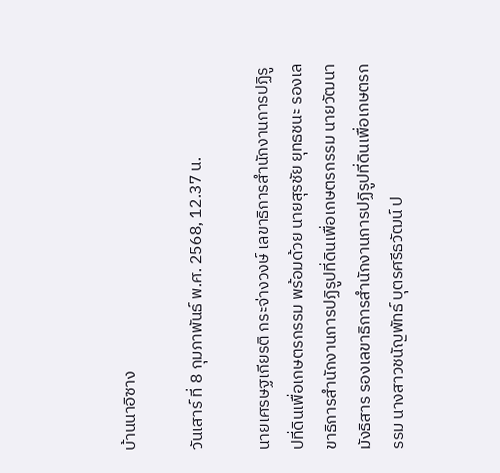บ้านนาอิซาง

วันเสาร์ ที่ 8 กุมภาพันธ์ พ.ศ. 2568, 12.37 น.

นายเศรษฐเกียรติ กระจ่างวงษ์ เลขาธิการสำนักงานการปฏิรูปที่ดินเพื่อเกษตรกรรม พร้อมด้วย นายสุรชัย ยุทธชนะ รองเลขาธิการสำนักงานการปฏิรูปที่ดินเพื่อเกษตรกรรม นายวัฒนา มังธิสาร รองเลขาธิการสำนักงานการปฏิรูปที่ดินเพื่อเกษตรกรรม นางสาวชนัญพัทธ์ บุตรศรีธวัฒน์ ป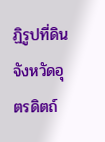ฏิรูปที่ดินจังหวัดอุตรดิตถ์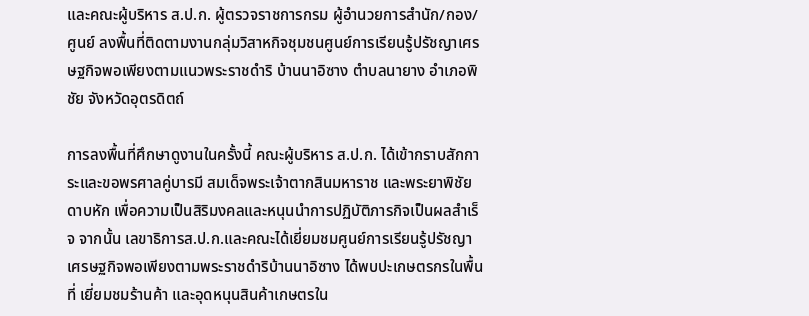และคณะผู้บริหาร ส.ป.ก. ผู้ตรวจราชการกรม ผู้อำนวยการสำนัก/กอง/ศูนย์ ลงพื้นที่ติดตามงานกลุ่มวิสาหกิจชุมชนศูนย์การเรียนรู้ปรัชญาเศรษฐกิจพอเพียงตามแนวพระราชดำริ บ้านนาอิซาง ตำบลนายาง อำเภอพิชัย จังหวัดอุตรดิตถ์

การลงพื้นที่ศึกษาดูงานในครั้งนี้ คณะผู้บริหาร ส.ป.ก. ได้เข้ากราบสักการะและขอพรศาลคู่บารมี สมเด็จพระเจ้าตากสินมหาราช และพระยาพิชัยดาบหัก เพื่อความเป็นสิริมงคลและหนุนนำการปฏิบัติภารกิจเป็นผลสำเร็จ จากนั้น เลขาธิการส.ป.ก.และคณะได้เยี่ยมชมศูนย์การเรียนรู้ปรัชญาเศรษฐกิจพอเพียงตามพระราชดำริบ้านนาอิซาง ได้พบปะเกษตรกรในพื้นที่ เยี่ยมชมร้านค้า และอุดหนุนสินค้าเกษตรใน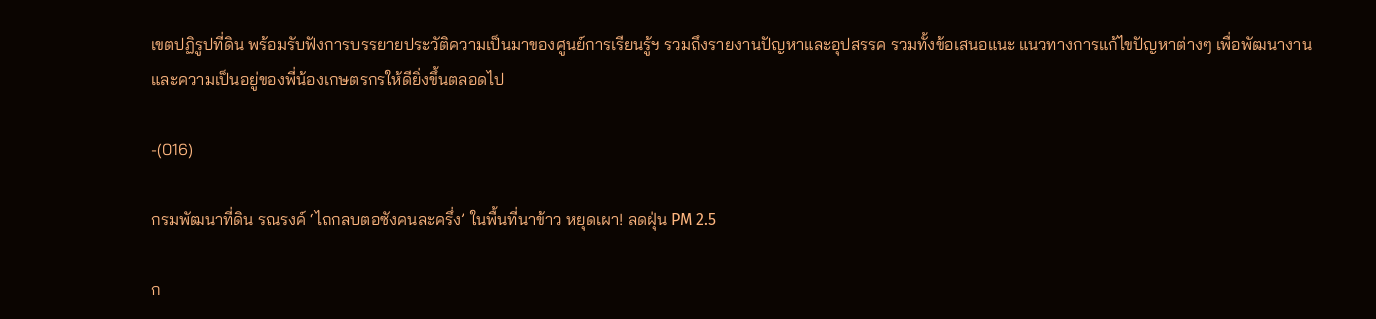เขตปฏิรูปที่ดิน พร้อมรับฟังการบรรยายประวัติความเป็นมาของศูนย์การเรียนรู้ฯ รวมถึงรายงานปัญหาและอุปสรรค รวมทั้งข้อเสนอแนะ แนวทางการแก้ไขปัญหาต่างๆ เพื่อพัฒนางานและความเป็นอยู่ของพี่น้องเกษตรกรให้ดียิ่งขึ้นตลอดไป

-(016)

กรมพัฒนาที่ดิน รณรงค์ ‘ไถกลบตอซังคนละครึ่ง’ ในพื้นที่นาข้าว หยุดเผา! ลดฝุ่น PM 2.5

ก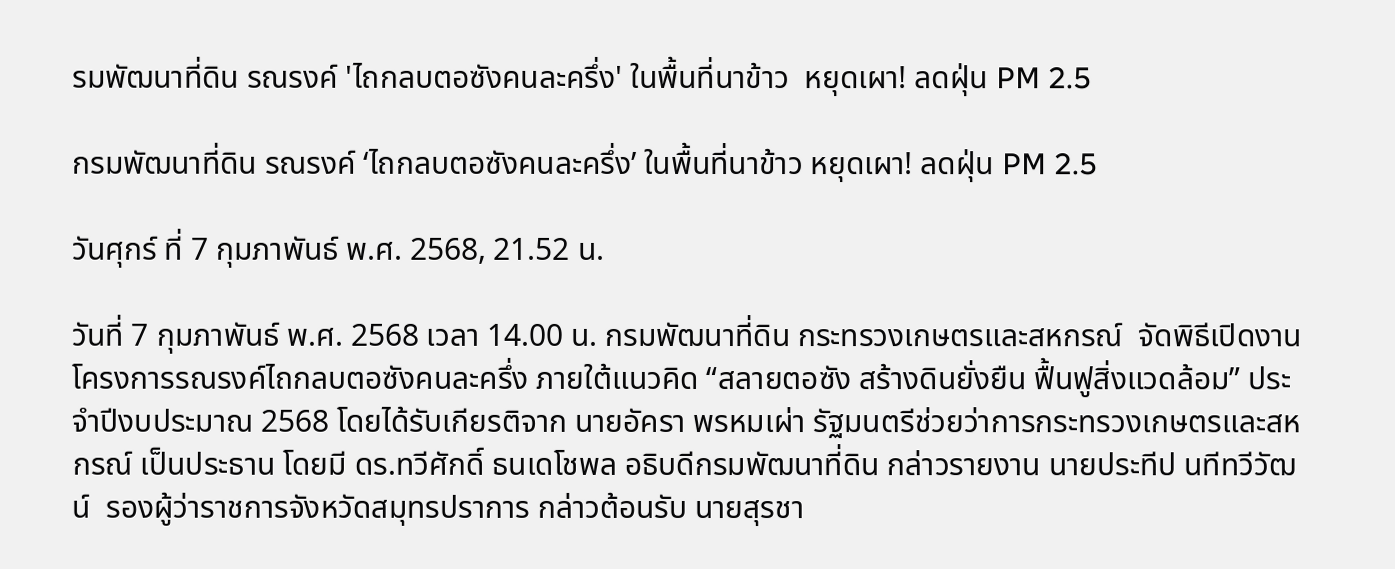รมพัฒนาที่ดิน รณรงค์ 'ไถกลบตอซังคนละครึ่ง' ในพื้นที่นาข้าว  หยุดเผา! ลดฝุ่น PM 2.5

กรมพัฒนาที่ดิน รณรงค์ ‘ไถกลบตอซังคนละครึ่ง’ ในพื้นที่นาข้าว หยุดเผา! ลดฝุ่น PM 2.5

วันศุกร์ ที่ 7 กุมภาพันธ์ พ.ศ. 2568, 21.52 น.

วันที่ 7 กุมภาพันธ์ พ.ศ. 2568 เวลา 14.00 น. กรมพัฒนาที่ดิน กระทรวงเกษตรและสหกรณ์  จัดพิธีเปิดงานโครงการรณรงค์ไถกลบตอซังคนละครึ่ง ภายใต้แนวคิด “สลายตอซัง สร้างดินยั่งยืน ฟื้นฟูสิ่งแวดล้อม” ประจำปีงบประมาณ 2568 โดยได้รับเกียรติจาก นายอัครา พรหมเผ่า รัฐมนตรีช่วยว่าการกระทรวงเกษตรและสหกรณ์ เป็นประธาน โดยมี ดร.ทวีศักดิ์ ธนเดโชพล อธิบดีกรมพัฒนาที่ดิน กล่าวรายงาน นายประทีป นทีทวีวัฒน์  รองผู้ว่าราชการจังหวัดสมุทรปราการ กล่าวต้อนรับ นายสุรชา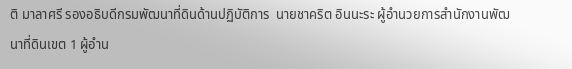ติ มาลาศรี รองอธิบดีกรมพัฒนาที่ดินด้านปฏิบัติการ  นายชาคริต อินนะระ ผู้อำนวยการสำนักงานพัฒนาที่ดินเขต 1 ผู้อำน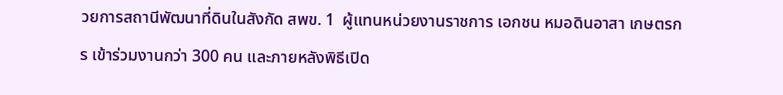วยการสถานีพัฒนาที่ดินในสังกัด สพข. 1  ผู้แทนหน่วยงานราชการ เอกชน หมอดินอาสา เกษตรกร เข้าร่วมงานกว่า 300 คน และภายหลังพิธีเปิด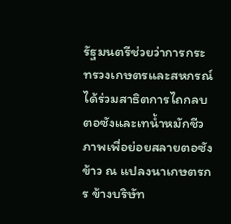รัฐมนตรีช่วยว่าการกระทรวงเกษตรและสหกรณ์ ได้ร่วมสาธิตการไถกลบตอซังและเทน้ำหมักชีวภาพเพื่อย่อยสลายตอซังข้าว ณ แปลงนาเกษตรกร ข้างบริษัท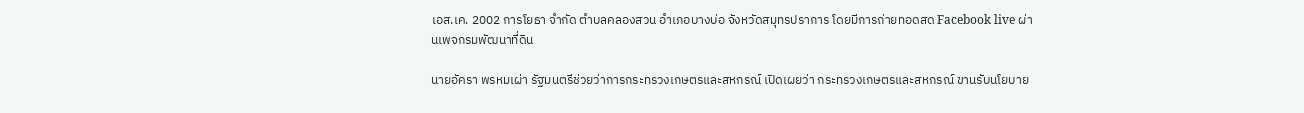เอส.เค. 2002 การโยธา จำกัด ตำบลคลองสวน อำเภอบางบ่อ จังหวัดสมุทรปราการ โดยมีการถ่ายทอดสด Facebook live ผ่านเพจกรมพัฒนาที่ดิน

นายอัครา พรหมเผ่า รัฐมนตรีช่วยว่าการกระทรวงเกษตรและสหกรณ์ เปิดเผยว่า กระทรวงเกษตรและสหกรณ์ ขานรับนโยบาย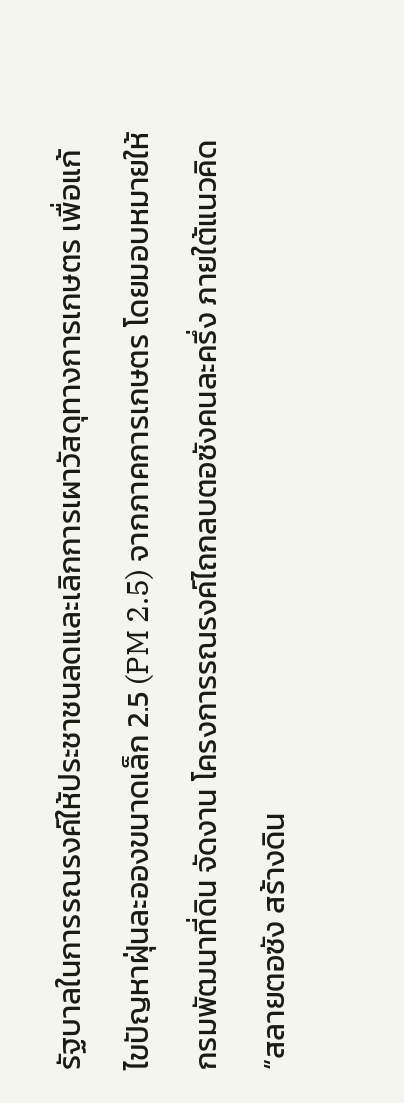รัฐบาลในการรณรงค์ให้ประชาชนลดและเลิกการเผาวัสดุทางการเกษตร เพื่อแก้ไขปัญหาฝุ่นละอองขนาดเล็ก 2.5 (PM 2.5) จากภาคการเกษตร โดยมอบหมายให้กรมพัฒนาที่ดิน จัดงาน โครงการรณรงค์ไถกลบตอซังคนละครึ่ง ภายใต้แนวคิด “สลายตอซัง สร้างดิน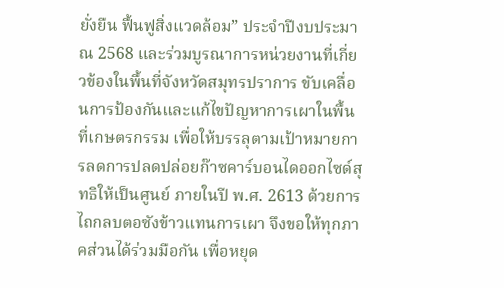ยั่งยืน ฟื้นฟูสิ่งแวดล้อม” ประจำปีงบประมาณ 2568 และร่วมบูรณาการหน่วยงานที่เกี่ยวข้องในพื้นที่จังหวัดสมุทรปราการ ขับเคลื่อนการป้องกันและแก้ไขปัญหาการเผาในพื้นที่เกษตรกรรม เพื่อให้บรรลุตามเป้าหมายการลดการปลดปล่อยก๊าซคาร์บอนไดออกไซด์สุทธิให้เป็นศูนย์ ภายในปี พ.ศ. 2613 ด้วยการไถกลบตอซังข้าวแทนการเผา จึงขอให้ทุกภาคส่วนได้ร่วมมือกัน เพื่อหยุด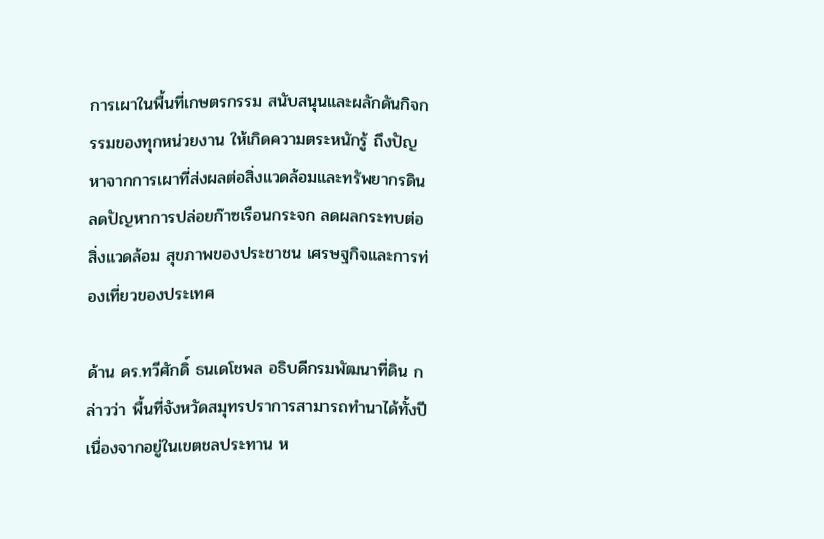การเผาในพื้นที่เกษตรกรรม สนับสนุนและผลักดันกิจกรรมของทุกหน่วยงาน ให้เกิดความตระหนักรู้ ถึงปัญหาจากการเผาที่ส่งผลต่อสิ่งแวดล้อมและทรัพยากรดิน ลดปัญหาการปล่อยก๊าซเรือนกระจก ลดผลกระทบต่อสิ่งแวดล้อม สุขภาพของประชาชน เศรษฐกิจและการท่องเที่ยวของประเทศ

ด้าน ดร.ทวีศักดิ์ ธนเดโชพล อธิบดีกรมพัฒนาที่ดิน กล่าวว่า พื้นที่จังหวัดสมุทรปราการสามารถทำนาได้ทั้งปีเนื่องจากอยู่ในเขตชลประทาน ห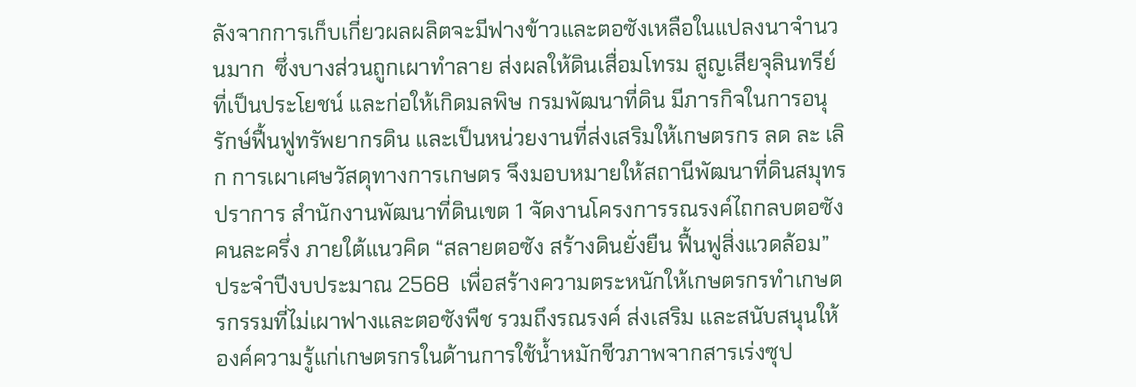ลังจากการเก็บเกี่ยวผลผลิตจะมีฟางข้าวและตอซังเหลือในแปลงนาจำนวนมาก  ซึ่งบางส่วนถูกเผาทำลาย ส่งผลให้ดินเสื่อมโทรม สูญเสียจุลินทรีย์ที่เป็นประโยชน์ และก่อให้เกิดมลพิษ กรมพัฒนาที่ดิน มีภารกิจในการอนุรักษ์ฟื้นฟูทรัพยากรดิน และเป็นหน่วยงานที่ส่งเสริมให้เกษตรกร ลด ละ เลิก การเผาเศษวัสดุทางการเกษตร จึงมอบหมายให้สถานีพัฒนาที่ดินสมุทรปราการ สำนักงานพัฒนาที่ดินเขต 1 จัดงานโครงการรณรงค์ไถกลบตอซังคนละครึ่ง ภายใต้แนวคิด “สลายตอซัง สร้างดินยั่งยืน ฟื้นฟูสิ่งแวดล้อม” ประจำปีงบประมาณ 2568  เพื่อสร้างความตระหนักให้เกษตรกรทำเกษตรกรรมที่ไม่เผาฟางและตอซังพืช รวมถึงรณรงค์ ส่งเสริม และสนับสนุนให้องค์ความรู้แก่เกษตรกรในด้านการใช้น้ำหมักชีวภาพจากสารเร่งซุป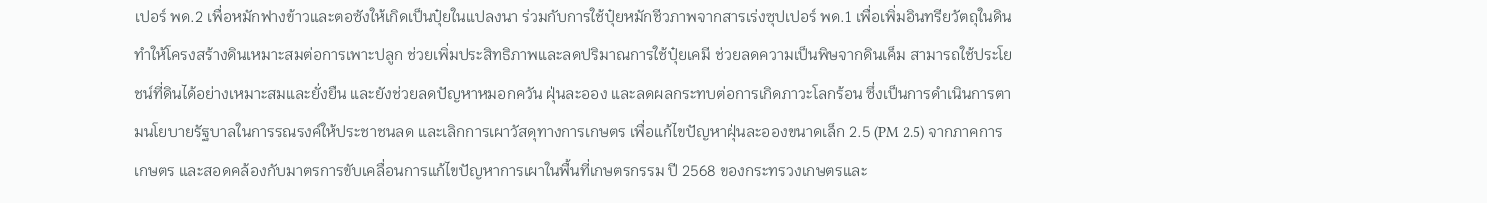เปอร์ พด.2 เพื่อหมักฟางข้าวและตอซังให้เกิดเป็นปุ๋ยในแปลงนา ร่วมกับการใช้ปุ๋ยหมักชีวภาพจากสารเร่งซุปเปอร์ พด.1 เพื่อเพิ่มอินทรียวัตถุในดิน ทำให้โครงสร้างดินเหมาะสมต่อการเพาะปลูก ช่วยเพิ่มประสิทธิภาพและลดปริมาณการใช้ปุ๋ยเคมี ช่วยลดความเป็นพิษจากดินเค็ม สามารถใช้ประโยชน์ที่ดินได้อย่างเหมาะสมและยั่งยืน และยังช่วยลดปัญหาหมอกควัน ฝุ่นละออง และลดผลกระทบต่อการเกิดภาวะโลกร้อน ซึ่งเป็นการดำเนินการตามนโยบายรัฐบาลในการรณรงค์ให้ประชาชนลด และเลิกการเผาวัสดุทางการเกษตร เพื่อแก้ไขปัญหาฝุ่นละอองขนาดเล็ก 2.5 (PM 2.5) จากภาคการเกษตร และสอดคล้องกับมาตรการขับเคลื่อนการแก้ไขปัญหาการเผาในพื้นที่เกษตรกรรม ปี 2568 ของกระทรวงเกษตรและ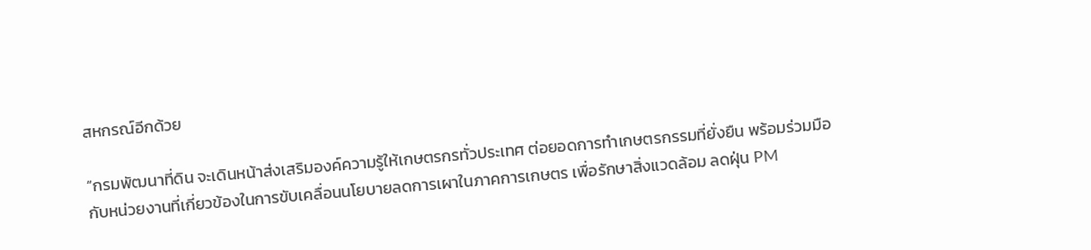สหกรณ์อีกด้วย

“กรมพัฒนาที่ดิน จะเดินหน้าส่งเสริมองค์ความรู้ให้เกษตรกรทั่วประเทศ ต่อยอดการทำเกษตรกรรมที่ยั่งยืน พร้อมร่วมมือกับหน่วยงานที่เกี่ยวข้องในการขับเคลื่อนนโยบายลดการเผาในภาคการเกษตร เพื่อรักษาสิ่งแวดล้อม ลดฝุ่น PM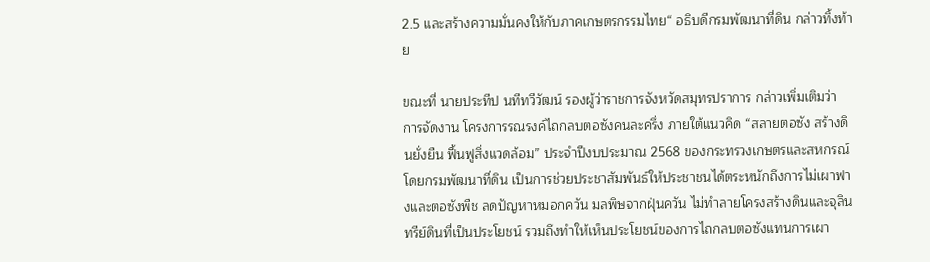2.5 และสร้างความมั่นคงให้กับภาคเกษตรกรรมไทย“ อธิบดีกรมพัฒนาที่ดิน กล่าวทิ้งท้าย

ขณะที่ นายประทีป นทีทวีวัฒน์ รองผู้ว่าราชการจังหวัดสมุทรปราการ กล่าวเพิ่มเติมว่า การจัดงาน โครงการรณรงค์ไถกลบตอซังคนละครึ่ง ภายใต้แนวคิด “สลายตอซัง สร้างดินยั่งยืน ฟื้นฟูสิ่งแวดล้อม” ประจำปีงบประมาณ 2568 ของกระทรวงเกษตรและสหกรณ์ โดยกรมพัฒนาที่ดิน เป็นการช่วยประชาสัมพันธ์ให้ประชาชนได้ตระหนักถึงการไม่เผาฟางและตอซังพืช ลดปัญหาหมอกควัน มลพิษจากฝุ่นควัน ไม่ทำลายโครงสร้างดินและจุลินทรีย์ดินที่เป็นประโยชน์ รวมถึงทำให้เห็นประโยชน์ของการไถกลบตอซังแทนการเผา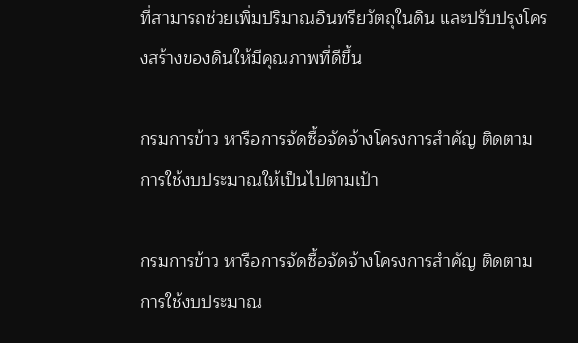ที่สามารถช่วยเพิ่มปริมาณอินทรียวัตถุในดิน และปรับปรุงโครงสร้างของดินให้มีคุณภาพที่ดีขึ้น

กรมการข้าว หารือการจัดซื้อจัดจ้างโครงการสำคัญ ติดตามการใช้งบประมาณให้เป็นไปตามเป้า

กรมการข้าว หารือการจัดซื้อจัดจ้างโครงการสำคัญ ติดตามการใช้งบประมาณ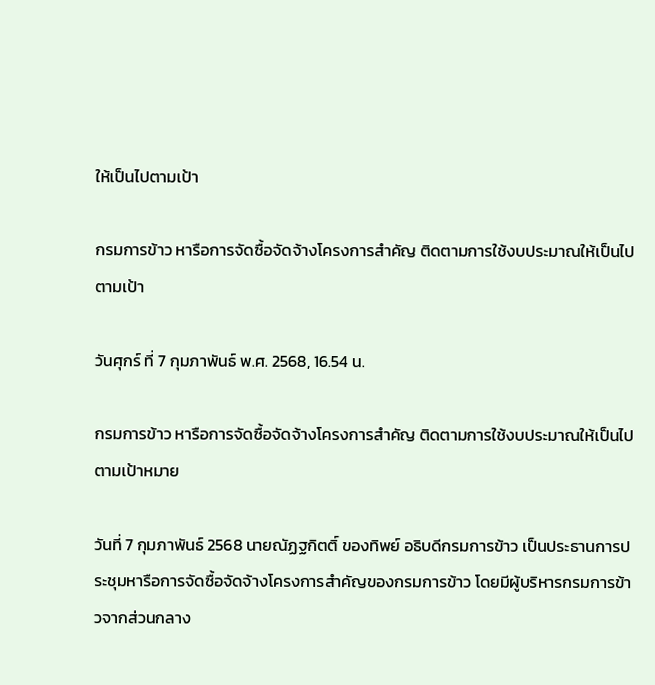ให้เป็นไปตามเป้า

กรมการข้าว หารือการจัดซื้อจัดจ้างโครงการสำคัญ ติดตามการใช้งบประมาณให้เป็นไปตามเป้า

วันศุกร์ ที่ 7 กุมภาพันธ์ พ.ศ. 2568, 16.54 น.

กรมการข้าว หารือการจัดซื้อจัดจ้างโครงการสำคัญ ติดตามการใช้งบประมาณให้เป็นไปตามเป้าหมาย

วันที่ 7 กุมภาพันธ์ 2568 นายณัฏฐกิตติ์ ของทิพย์ อธิบดีกรมการข้าว เป็นประธานการประชุมหารือการจัดซื้อจัดจ้างโครงการสำคัญของกรมการข้าว โดยมีผู้บริหารกรมการข้าวจากส่วนกลาง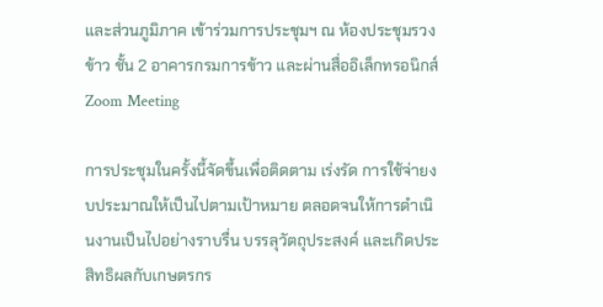และส่วนภูมิภาค เข้าร่วมการประชุมฯ ณ ห้องประชุมรวงข้าว ชั้น 2 อาคารกรมการข้าว และผ่านสื่ออิเล็กทรอนิกส์ Zoom Meeting

การประชุมในครั้งนี้จัดขึ้นเพื่อติดตาม เร่งรัด การใช้จ่ายงบประมาณให้เป็นไปตามเป้าหมาย ตลอดจนให้การดำเนินงานเป็นไปอย่างราบรื่น บรรลุวัตถุประสงค์ และเกิดประสิทธิผลกับเกษตรกร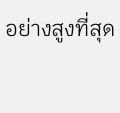อย่างสูงที่สุด